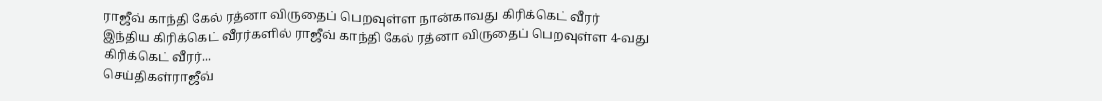ராஜீவ் காந்தி கேல் ரத்னா விருதைப் பெறவுள்ள நான்காவது கிரிக்கெட் வீரர்
இந்திய கிரிக்கெட் வீரர்களில் ராஜீவ் காந்தி கேல் ரத்னா விருதைப் பெறவுள்ள 4-வது கிரிக்கெட் வீரர்...
செய்திகள்ராஜீவ்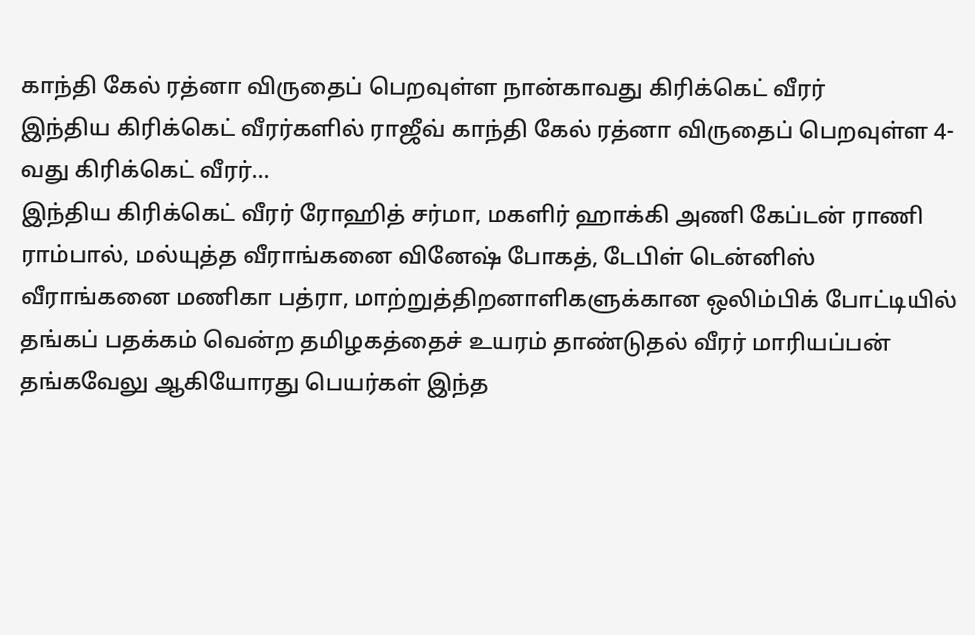காந்தி கேல் ரத்னா விருதைப் பெறவுள்ள நான்காவது கிரிக்கெட் வீரர்
இந்திய கிரிக்கெட் வீரர்களில் ராஜீவ் காந்தி கேல் ரத்னா விருதைப் பெறவுள்ள 4-வது கிரிக்கெட் வீரர்...
இந்திய கிரிக்கெட் வீரர் ரோஹித் சர்மா, மகளிர் ஹாக்கி அணி கேப்டன் ராணி ராம்பால், மல்யுத்த வீராங்கனை வினேஷ் போகத், டேபிள் டென்னிஸ் வீராங்கனை மணிகா பத்ரா, மாற்றுத்திறனாளிகளுக்கான ஒலிம்பிக் போட்டியில் தங்கப் பதக்கம் வென்ற தமிழகத்தைச் உயரம் தாண்டுதல் வீரர் மாரியப்பன் தங்கவேலு ஆகியோரது பெயர்கள் இந்த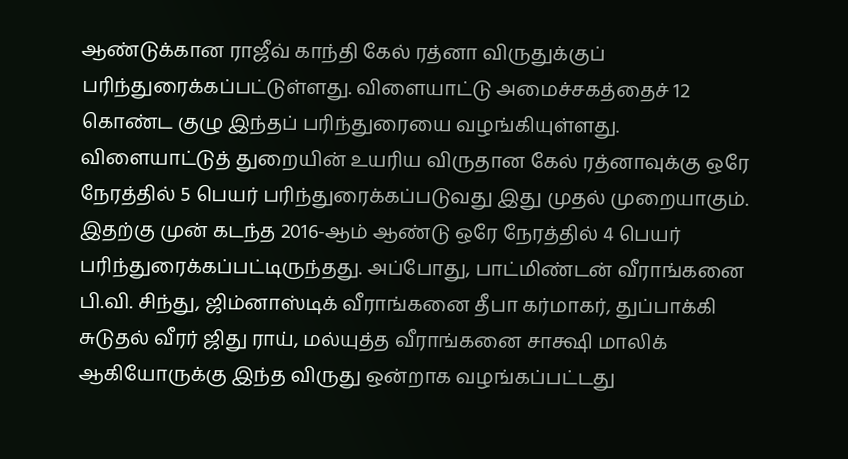ஆண்டுக்கான ராஜீவ் காந்தி கேல் ரத்னா விருதுக்குப் பரிந்துரைக்கப்பட்டுள்ளது. விளையாட்டு அமைச்சகத்தைச் 12 கொண்ட குழு இந்தப் பரிந்துரையை வழங்கியுள்ளது.
விளையாட்டுத் துறையின் உயரிய விருதான கேல் ரத்னாவுக்கு ஒரே நேரத்தில் 5 பெயர் பரிந்துரைக்கப்படுவது இது முதல் முறையாகும். இதற்கு முன் கடந்த 2016-ஆம் ஆண்டு ஒரே நேரத்தில் 4 பெயர் பரிந்துரைக்கப்பட்டிருந்தது. அப்போது, பாட்மிண்டன் வீராங்கனை பி.வி. சிந்து, ஜிம்னாஸ்டிக் வீராங்கனை தீபா கர்மாகர், துப்பாக்கி சுடுதல் வீரர் ஜிது ராய், மல்யுத்த வீராங்கனை சாக்ஷி மாலிக் ஆகியோருக்கு இந்த விருது ஒன்றாக வழங்கப்பட்டது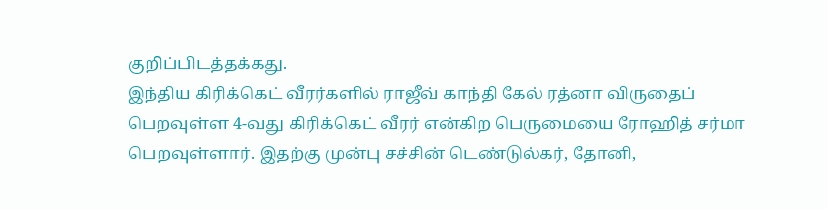குறிப்பிடத்தக்கது.
இந்திய கிரிக்கெட் வீரர்களில் ராஜீவ் காந்தி கேல் ரத்னா விருதைப் பெறவுள்ள 4-வது கிரிக்கெட் வீரர் என்கிற பெருமையை ரோஹித் சர்மா பெறவுள்ளார். இதற்கு முன்பு சச்சின் டெண்டுல்கர், தோனி,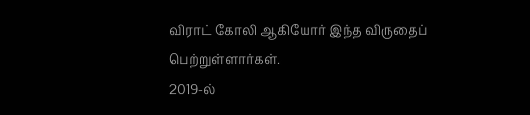விராட் கோலி ஆகியோர் இந்த விருதைப் பெற்றுள்ளார்கள்.
2019-ல்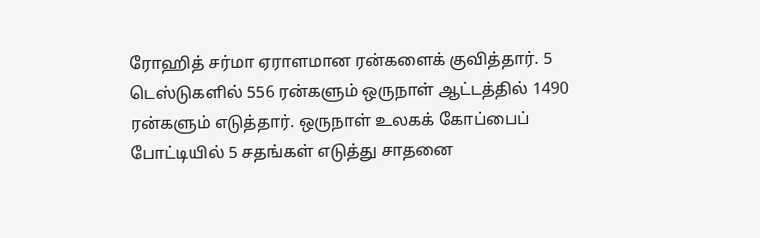ரோஹித் சர்மா ஏராளமான ரன்களைக் குவித்தார். 5 டெஸ்டுகளில் 556 ரன்களும் ஒருநாள் ஆட்டத்தில் 1490 ரன்களும் எடுத்தார். ஒருநாள் உலகக் கோப்பைப் போட்டியில் 5 சதங்கள் எடுத்து சாதனை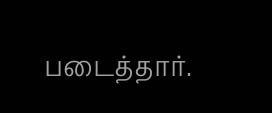படைத்தார்.